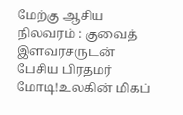மேற்கு ஆசிய நிலவரம் : குவைத் இளவரசருடன் பேசிய பிரதமர் மோடி!உலகின் மிகப்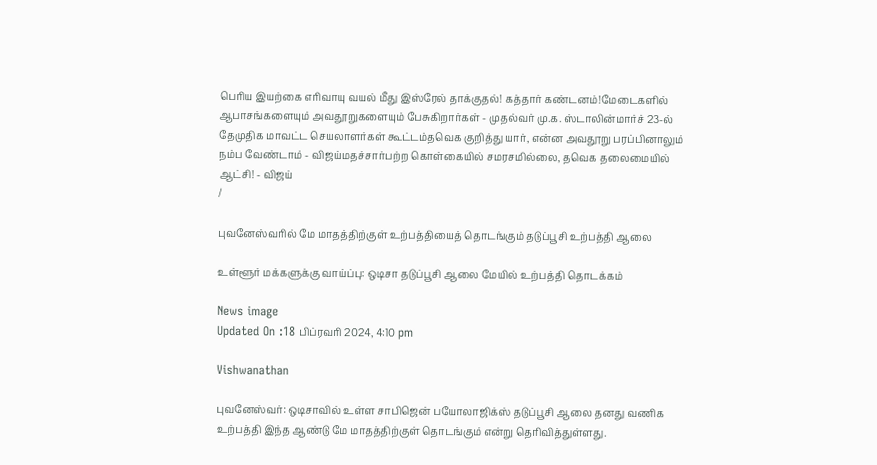பெரிய இயற்கை எரிவாயு வயல் மீது இஸ்ரேல் தாக்குதல்! கத்தார் கண்டனம்!மேடைகளில் ஆபாசங்களையும் அவதூறுகளையும் பேசுகிறார்கள் - முதல்வர் மு.க. ஸ்டாலின்மார்ச் 23-ல் தேமுதிக மாவட்ட செயலாளர்கள் கூட்டம்தவெக குறித்து யார், என்ன அவதூறு பரப்பினாலும் நம்ப வேண்டாம் - விஜய்மதச்சார்பற்ற கொள்கையில் சமரசமில்லை, தவெக தலைமையில் ஆட்சி! - விஜய்
/

புவனேஸ்வரில் மே மாதத்திற்குள் உற்பத்தியைத் தொடங்கும் தடுப்பூசி உற்பத்தி ஆலை

உள்ளூர் மக்களுக்கு வாய்ப்பு: ஒடிசா தடுப்பூசி ஆலை மேயில் உற்பத்தி தொடக்கம்

News image
Updated On :18 பிப்ரவரி 2024, 4:10 pm

Vishwanathan

புவனேஸ்வர்: ஒடிசாவில் உள்ள சாபிஜென் பயோலாஜிக்ஸ் தடுப்பூசி ஆலை தனது வணிக உற்பத்தி இந்த ஆண்டு மே மாதத்திற்குள் தொடங்கும் என்று தெரிவித்துள்ளது.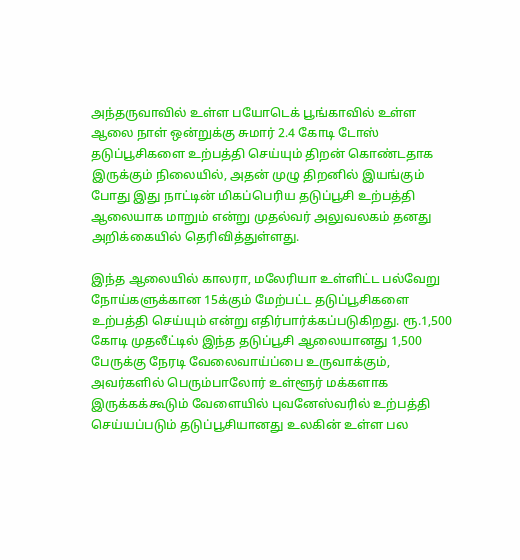அந்தருவாவில் உள்ள பயோடெக் பூங்காவில் உள்ள ஆலை நாள் ஒன்றுக்கு சுமார் 2.4 கோடி டோஸ் தடுப்பூசிகளை உற்பத்தி செய்யும் திறன் கொண்டதாக இருக்கும் நிலையில், அதன் முழு திறனில் இயங்கும் போது இது நாட்டின் மிகப்பெரிய தடுப்பூசி உற்பத்தி ஆலையாக மாறும் என்று முதல்வர் அலுவலகம் தனது அறிக்கையில் தெரிவித்துள்ளது.

இந்த ஆலையில் காலரா, மலேரியா உள்ளிட்ட பல்வேறு நோய்களுக்கான 15க்கும் மேற்பட்ட தடுப்பூசிகளை உற்பத்தி செய்யும் என்று எதிர்பார்க்கப்படுகிறது. ரூ.1,500 கோடி முதலீட்டில் இந்த தடுப்பூசி ஆலையானது 1,500 பேருக்கு நேரடி வேலைவாய்ப்பை உருவாக்கும், அவர்களில் பெரும்பாலோர் உள்ளூர் மக்களாக இருக்கக்கூடும் வேளையில் புவனேஸ்வரில் உற்பத்தி செய்யப்படும் தடுப்பூசியானது உலகின் உள்ள பல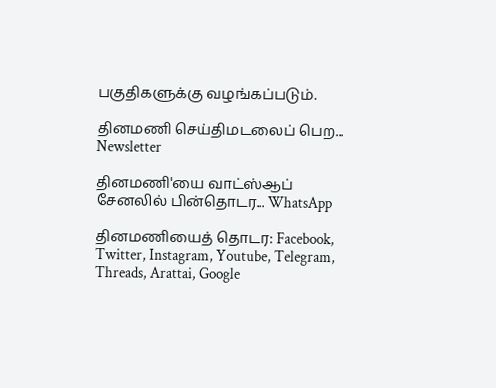பகுதிகளுக்கு வழங்கப்படும்.

தினமணி செய்திமடலைப் பெற... Newsletter

தினமணி'யை வாட்ஸ்ஆப் சேனலில் பின்தொடர... WhatsApp

தினமணியைத் தொடர: Facebook, Twitter, Instagram, Youtube, Telegram, Threads, Arattai, Google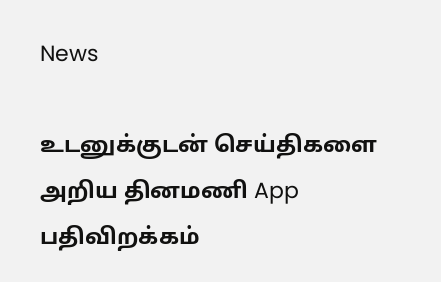News

உடனுக்குடன் செய்திகளை அறிய தினமணி App பதிவிறக்கம்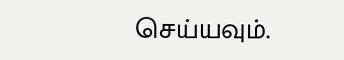செய்யவும்.